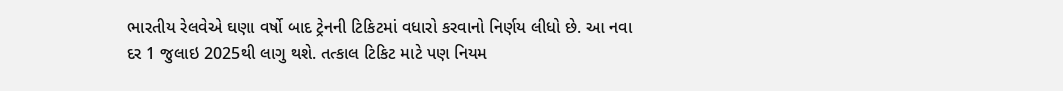ભારતીય રેલવેએ ઘણા વર્ષો બાદ ટ્રેનની ટિકિટમાં વધારો કરવાનો નિર્ણય લીધો છે. આ નવા દર 1 જુલાઇ 2025થી લાગુ થશે. તત્કાલ ટિકિટ માટે પણ નિયમ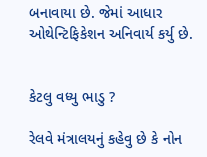બનાવાયા છે. જેમાં આધાર ઓથેન્ટિફિકેશન અનિવાર્ય કર્યુ છે.


કેટલુ વધ્યુ ભાડુ ?

રેલવે મંત્રાલયનું કહેવુ છે કે નોન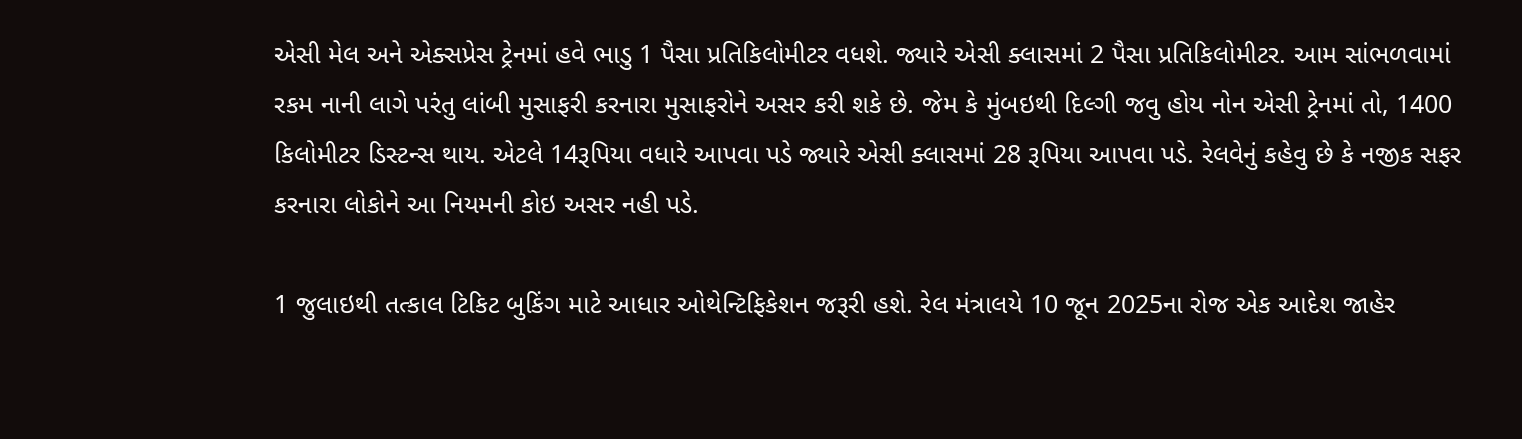એસી મેલ અને એક્સપ્રેસ ટ્રેનમાં હવે ભાડુ 1 પૈસા પ્રતિકિલોમીટર વધશે. જ્યારે એસી ક્લાસમાં 2 પૈસા પ્રતિકિલોમીટર. આમ સાંભળવામાં રકમ નાની લાગે પરંતુ લાંબી મુસાફરી કરનારા મુસાફરોને અસર કરી શકે છે. જેમ કે મુંબઇથી દિલ્ગી જવુ હોય નોન એસી ટ્રેનમાં તો, 1400 કિલોમીટર ડિસ્ટન્સ થાય. એટલે 14રૂપિયા વધારે આપવા પડે જ્યારે એસી ક્લાસમાં 28 રૂપિયા આપવા પડે. રેલવેનું કહેવુ છે કે નજીક સફર કરનારા લોકોને આ નિયમની કોઇ અસર નહી પડે.

1 જુલાઇથી તત્કાલ ટિકિટ બુકિંગ માટે આધાર ઓથેન્ટિફિકેશન જરૂરી હશે. રેલ મંત્રાલયે 10 જૂન 2025ના રોજ એક આદેશ જાહેર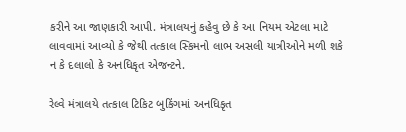કરીને આ જાણકારી આપી. મંત્રાલયનું કહેવુ છે કે આ નિયમ એટલા માટે લાવવામાં આવ્યો કે જેથી તત્કાલ સ્કિમનો લાભ અસલી યાત્રીઓને મળી શકે ન કે દલાલો કે અનધિકૃત એજન્ટને.

રેલ્વે મંત્રાલયે તત્કાલ ટિકિટ બુકિંગમાં અનધિકૃત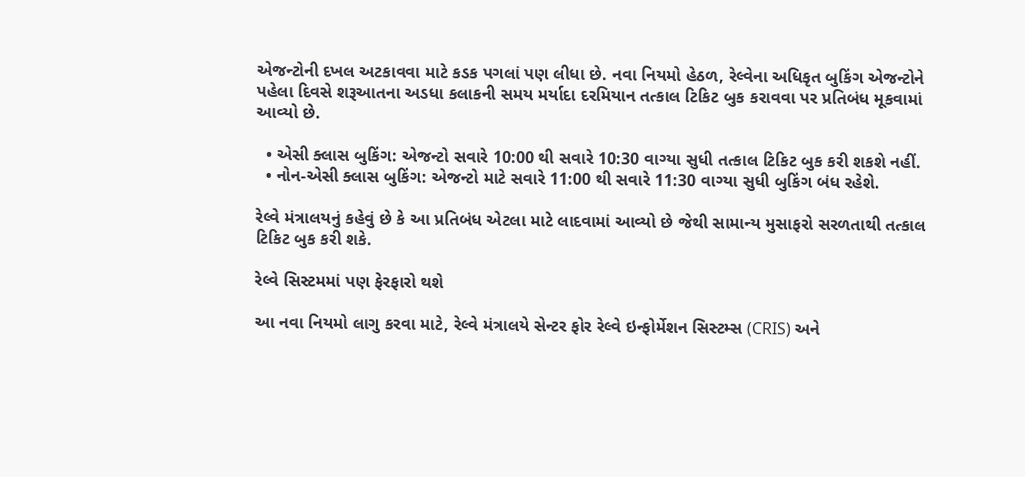એજન્ટોની દખલ અટકાવવા માટે કડક પગલાં પણ લીધા છે. નવા નિયમો હેઠળ, રેલ્વેના અધિકૃત બુકિંગ એજન્ટોને પહેલા દિવસે શરૂઆતના અડધા કલાકની સમય મર્યાદા દરમિયાન તત્કાલ ટિકિટ બુક કરાવવા પર પ્રતિબંધ મૂકવામાં આવ્યો છે.

  • એસી ક્લાસ બુકિંગ: એજન્ટો સવારે 10:00 થી સવારે 10:30 વાગ્યા સુધી તત્કાલ ટિકિટ બુક કરી શકશે નહીં.
  • નોન-એસી ક્લાસ બુકિંગ: એજન્ટો માટે સવારે 11:00 થી સવારે 11:30 વાગ્યા સુધી બુકિંગ બંધ રહેશે.

રેલ્વે મંત્રાલયનું કહેવું છે કે આ પ્રતિબંધ એટલા માટે લાદવામાં આવ્યો છે જેથી સામાન્ય મુસાફરો સરળતાથી તત્કાલ ટિકિટ બુક કરી શકે.

રેલ્વે સિસ્ટમમાં પણ ફેરફારો થશે

આ નવા નિયમો લાગુ કરવા માટે, રેલ્વે મંત્રાલયે સેન્ટર ફોર રેલ્વે ઇન્ફોર્મેશન સિસ્ટમ્સ (CRIS) અને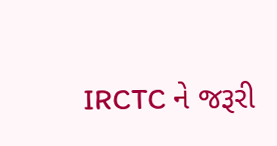IRCTC ને જરૂરી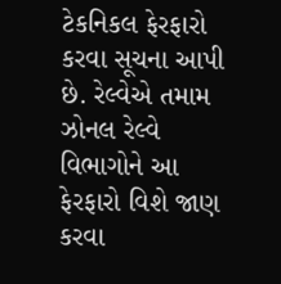ટેકનિકલ ફેરફારો કરવા સૂચના આપી છે. રેલ્વેએ તમામ ઝોનલ રેલ્વે વિભાગોને આ ફેરફારો વિશે જાણ કરવા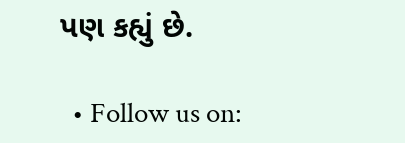પણ કહ્યું છે.

  • Follow us on: